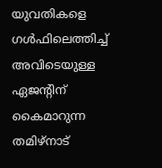യുവതികളെ ഗൾഫിലെത്തിച്ച് അവിടെയുള്ള ഏജന്റിന് കൈമാറുന്ന തമിഴ്നാട്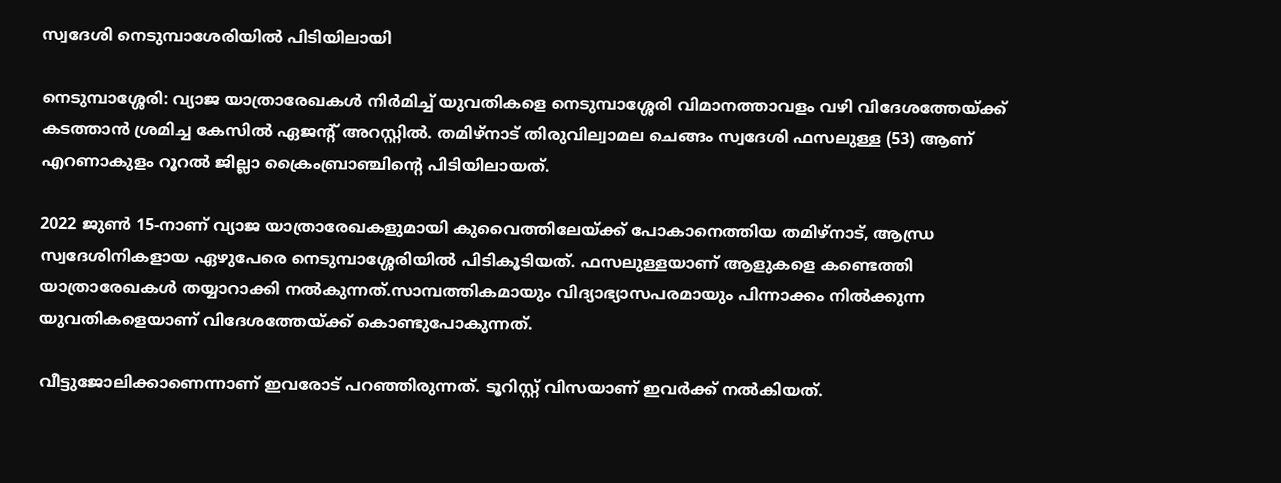സ്വദേശി നെടുമ്പാശേരിയിൽ പിടിയിലായി

നെടുമ്പാശ്ശേരി: വ്യാജ യാത്രാരേഖകൾ നിർമിച്ച് യുവതികളെ നെടുമ്പാശ്ശേരി വിമാനത്താവളം വഴി വിദേശത്തേയ്ക്ക് കടത്താൻ ശ്രമിച്ച കേസിൽ ഏജന്റ് അറസ്റ്റിൽ. തമിഴ്നാട് തിരുവില്വാമല ചെങ്ങം സ്വദേശി ഫസലുള്ള (53) ആണ് എറണാകുളം റൂറൽ ജില്ലാ ക്രൈംബ്രാഞ്ചിന്റെ പിടിയിലായത്.

2022 ജുൺ 15-നാണ് വ്യാജ യാത്രാരേഖകളുമായി കുവൈത്തിലേയ്ക്ക് പോകാനെത്തിയ തമിഴ്നാട്, ആന്ധ്ര സ്വദേശിനികളായ ഏഴുപേരെ നെടുമ്പാശ്ശേരിയിൽ പിടികൂടിയത്. ഫസലുള്ളയാണ് ആളുകളെ കണ്ടെത്തി യാത്രാരേഖകൾ തയ്യാറാക്കി നൽകുന്നത്.സാമ്പത്തികമായും വിദ്യാഭ്യാസപരമായും പിന്നാക്കം നിൽക്കുന്ന യുവതികളെയാണ് വിദേശത്തേയ്ക്ക് കൊണ്ടുപോകുന്നത്.

വീട്ടുജോലിക്കാണെന്നാണ് ഇവരോട് പറഞ്ഞിരുന്നത്. ടൂറിസ്റ്റ് വിസയാണ് ഇവർക്ക് നൽകിയത്.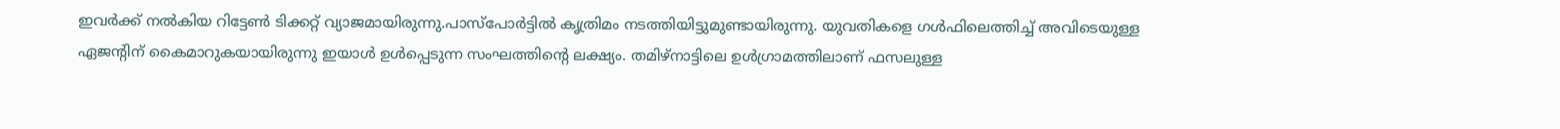ഇവർക്ക് നൽകിയ റിട്ടേൺ ടിക്കറ്റ് വ്യാജമായിരുന്നു.പാസ്പോർട്ടിൽ കൃത്രിമം നടത്തിയിട്ടുമുണ്ടായിരുന്നു. യുവതികളെ ഗൾഫിലെത്തിച്ച് അവിടെയുള്ള ഏജന്റിന് കൈമാറുകയായിരുന്നു ഇയാൾ ഉൾപ്പെടുന്ന സംഘത്തിന്റെ ലക്ഷ്യം. തമിഴ്നാട്ടിലെ ഉൾഗ്രാമത്തിലാണ് ഫസലുള്ള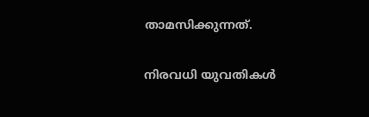താമസിക്കുന്നത്.

നിരവധി യുവതികൾ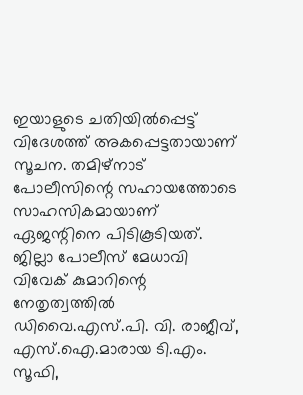ഇയാളുടെ ചതിയിൽപ്പെട്ട് വിദേശത്ത് അകപ്പെട്ടതായാണ് സൂചന. തമിഴ്നാട് പോലീസിന്റെ സഹായത്തോടെ സാഹസികമായാണ് ഏജന്റിനെ പിടികൂടിയത്. ജില്ലാ പോലീസ് മേധാവി വിവേക് കുമാറിന്റെ നേതൃത്വത്തിൽ ഡിവൈ.എസ്.പി. വി. രാജീവ്, എസ്.ഐ.മാരായ ടി.എം. സൂഫി,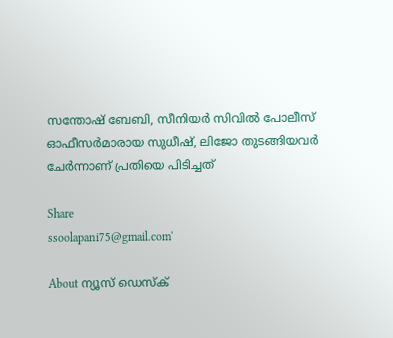സന്തോഷ് ബേബി, സീനിയർ സിവിൽ പോലീസ് ഓഫീസർമാരായ സുധീഷ്, ലിജോ തുടങ്ങിയവർ ചേർന്നാണ് പ്രതിയെ പിടിച്ചത്

Share
ssoolapani75@gmail.com'

About ന്യൂസ് ഡെസ്ക്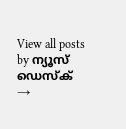View all posts by ന്യൂസ് ഡെസ്ക് →